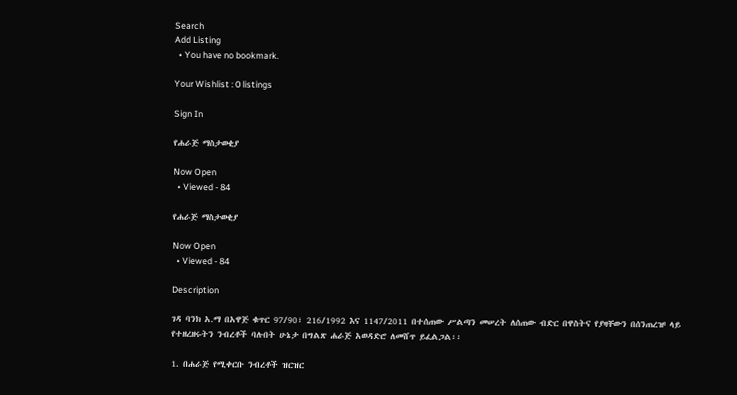Search
Add Listing
  • You have no bookmark.

Your Wishlist : 0 listings

Sign In

የሐራጅ ማስታወቂያ

Now Open
  • Viewed - 84

የሐራጅ ማስታወቂያ

Now Open
  • Viewed - 84

Description

ገዳ ባንክ አ.ማ በአዋጅ ቁጥር 97/90፣ 216/1992 እና 1147/2011 በተሰጠው ሥልጣን መሠረት ለሰጠው ብድር በዋስትና የያዛቸውን በሰንጠረዡ ላይ የተዘረዘሩትን ንብረቶች ባሉበት ሁኔታ በግልጽ ሐራጅ አወዳድሮ ለመሸጥ ይፈልጋል፡፡

1. በሐራጅ የሚቀርቡ ንብረቶች ዝርዝር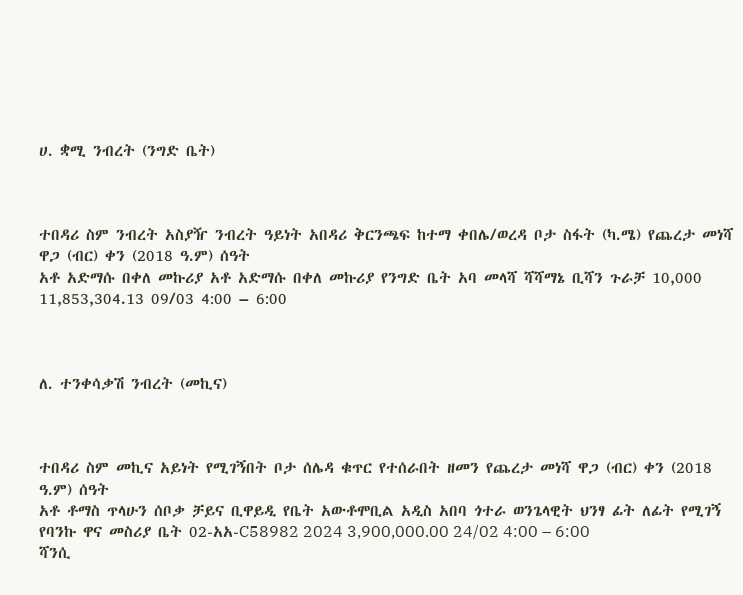ሀ. ቋሚ ንብረት (ንግድ ቤት)



ተበዳሪ ስም ንብረት አስያዥ ንብረት ዓይነት አበዳሪ ቅርንጫፍ ከተማ ቀበሌ/ወረዳ ቦታ ስፋት (ካ.ሜ) የጨረታ መነሻ ዋጋ (ብር) ቀን (2018 ዓ.ም) ሰዓት
አቶ አድማሱ በቀለ መኩሪያ አቶ አድማሱ በቀለ መኩሪያ የንግድ ቤት አባ መላሻ ሻሻማኔ ቢሻን ጉራቻ 10,000 11,853,304.13 09/03 4:00 – 6:00



ለ. ተንቀሳቃሽ ንብረት (መኪና)



ተበዳሪ ስም መኪና አይነት የሚገኝበት ቦታ ሰሌዳ ቁጥር የተሰራበት ዘመን የጨረታ መነሻ ዋጋ (ብር) ቀን (2018 ዓ.ም) ሰዓት
አቶ ቶማስ ጥላሁን ሰቦቃ ቻይና ቢዋይዲ የቤት አውቶሞቢል አዲስ አበባ ጎተራ ወንጌላዊት ህንፃ ፊት ለፊት የሚገኝ የባንኩ ዋና መስሪያ ቤት 02-አአ-C58982 2024 3,900,000.00 24/02 4:00 – 6:00
ሻንሲ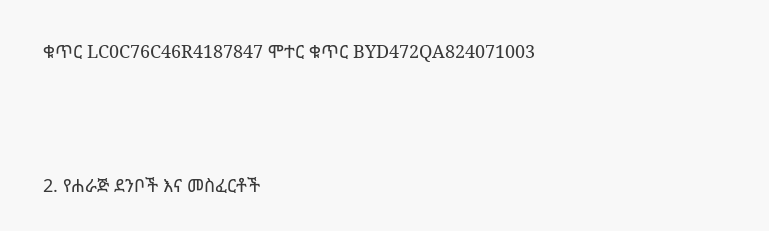ቁጥር LC0C76C46R4187847 ሞተር ቁጥር BYD472QA824071003



2. የሐራጅ ደንቦች እና መስፈርቶች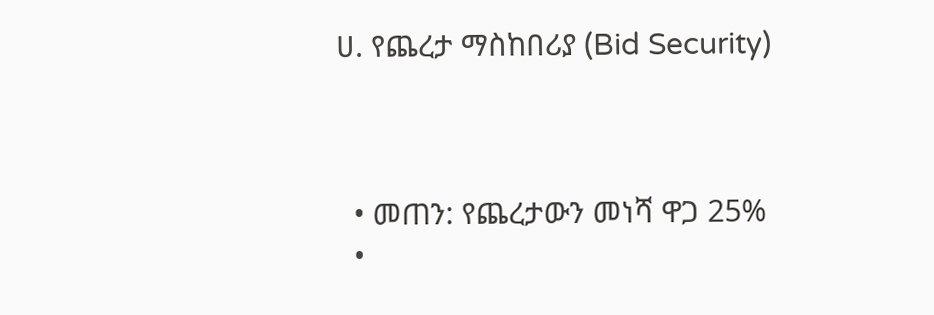ሀ. የጨረታ ማስከበሪያ (Bid Security)



  • መጠን: የጨረታውን መነሻ ዋጋ 25%
  •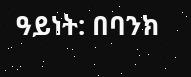ዓይነት: በባንክ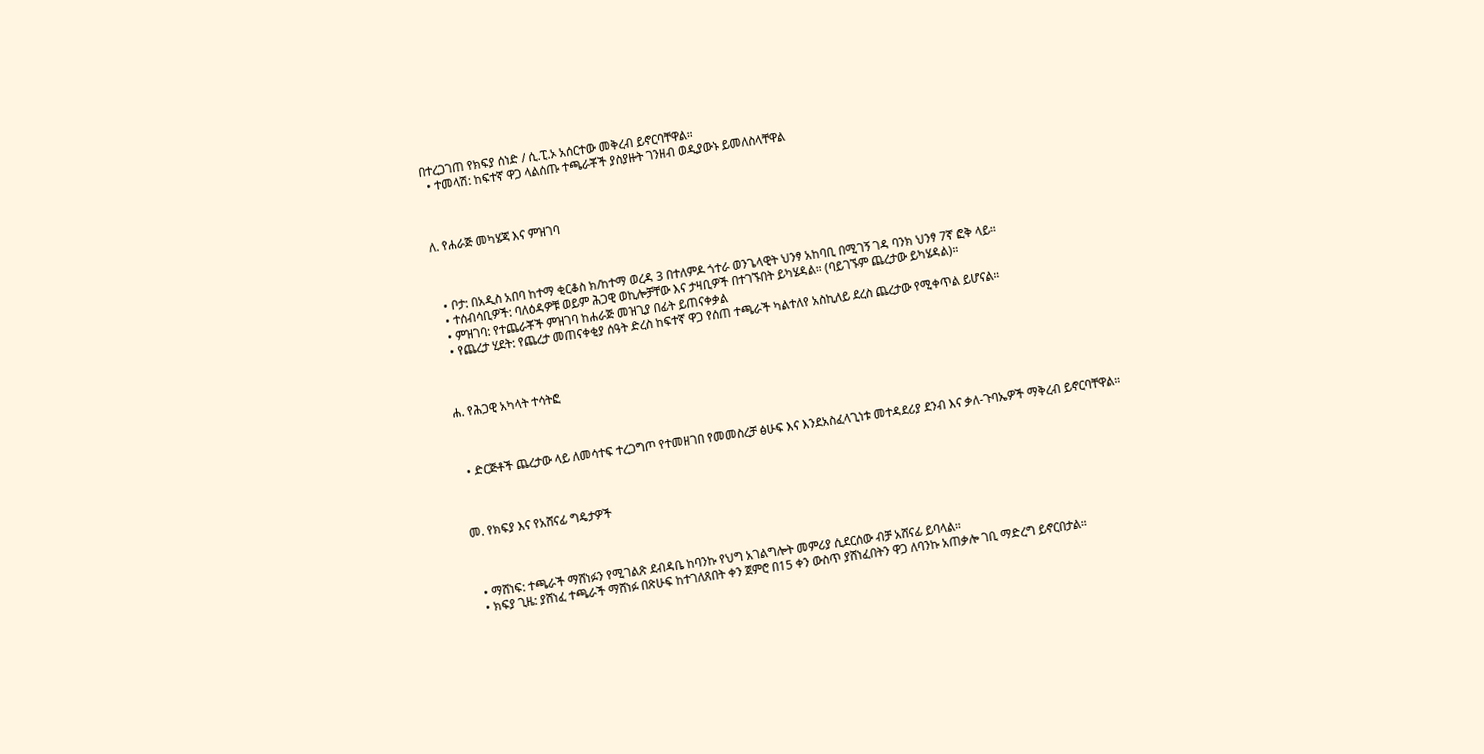በተረጋገጠ የክፍያ ሰነድ / ሲ.ፒ.ኦ አሰርተው መቅረብ ይኖርባቸዋል።
  • ተመላሽ: ከፍተኛ ዋጋ ላልሰጡ ተጫራቾች ያስያዙት ገንዘብ ወዲያውኑ ይመለስላቸዋል



ለ. የሐራጅ መካሄጃ እና ምዝገባ



  • ቦታ: በአዲስ አበባ ከተማ ቂርቆስ ክ/ከተማ ወረዳ 3 በተለምዶ ጎተራ ወንጌላዊት ህንፃ አከባቢ በሚገኝ ገዳ ባንክ ህንፃ 7ኛ ፎቅ ላይ።
  • ተሰብሳቢዎች: ባለዕዳዎቹ ወይም ሕጋዊ ወኪሎቻቸው እና ታዛቢዎች በተገኙበት ይካሄዳል። (ባይገኙም ጨረታው ይካሄዳል)።
  • ምዝገባ: የተጨራቾች ምዝገባ ከሐራጅ መዝጊያ በፊት ይጠናቀቃል
  • የጨረታ ሂደት: የጨረታ መጠናቀቂያ ሰዓት ድረስ ከፍተኛ ዋጋ የሰጠ ተጫራች ካልተለየ አስኪለይ ደረስ ጨረታው የሚቀጥል ይሆናል።



ሐ. የሕጋዊ አካላት ተሳትፎ



  • ድርጅቶች ጨረታው ላይ ለመሳተፍ ተረጋግጦ የተመዘገበ የመመስረቻ ፅሁፍ እና እንደአስፈላጊነቱ መተዳደሪያ ደንብ እና ቃለ-ጉባኤዎች ማቅረብ ይኖርባቸዋል።



መ. የክፍያ እና የአሸናፊ ግዴታዎች



  • ማሸነፍ: ተጫራች ማሸነፉን የሚገልጽ ደብዳቤ ከባንኩ የህግ አገልግሎት መምሪያ ሲደርሰው ብቻ አሸናፊ ይባላል።
  • ክፍያ ጊዜ: ያሸነፈ ተጫራች ማሸነፉ በጽሁፍ ከተገለጸበት ቀን ጀምሮ በ15 ቀን ውስጥ ያሸነፈበትን ዋጋ ለባንኩ አጠቃሎ ገቢ ማድረግ ይኖርበታል።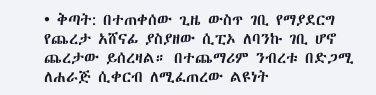• ቅጣት: በተጠቀሰው ጊዜ ውስጥ ገቢ የማያደርግ የጨረታ አሸናፊ ያስያዘው ሲፒኦ ለባንኩ ገቢ ሆኖ ጨረታው ይሰረዛል። በተጨማሪም ንብረቱ በድጋሚ ለሐራጅ ሲቀርብ ለሚፈጠረው ልዩነት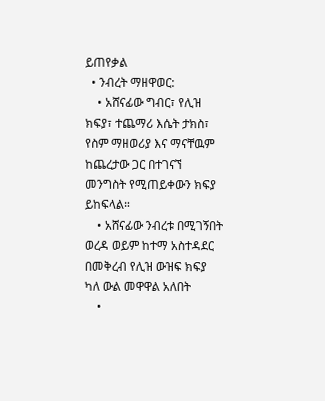ይጠየቃል
  • ንብረት ማዘዋወር:
    • አሸናፊው ግብር፣ የሊዝ ክፍያ፣ ተጨማሪ እሴት ታክስ፣ የስም ማዘወሪያ እና ማናቸዉም ከጨረታው ጋር በተገናኘ መንግስት የሚጠይቀውን ክፍያ ይከፍላል።
    • አሸናፊው ንብረቱ በሚገኝበት ወረዳ ወይም ከተማ አስተዳደር በመቅረብ የሊዝ ውዝፍ ክፍያ ካለ ውል መዋዋል አለበት
    •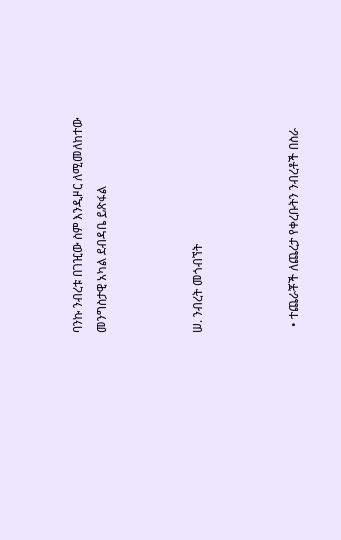ባንኩ ንብረቱ በገዢው ስም እንዲዞር ለሚመለከተው መንግስታዊ አካል ደብዳቤ ይጽፋል



ሠ. ንብረት መጎብኘት



  • ተጨራቾች ለጨረታ የቀረቡትን ንብረቶች በስራ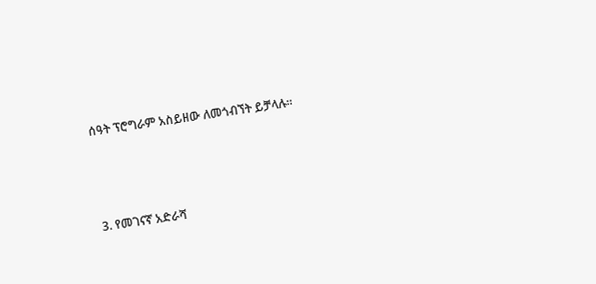ሰዓት ፕሮግራም አስይዘው ለመጎብኘት ይቻላሉ።



3. የመገናኛ አድራሻ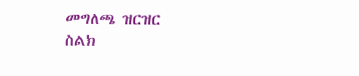መግለጫ ዝርዝር
ስልክ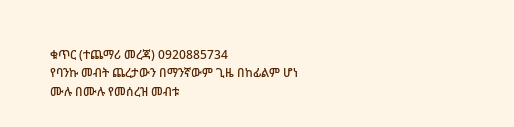ቁጥር (ተጨማሪ መረጃ) 0920885734
የባንኩ መብት ጨረታውን በማንኛውም ጊዜ በከፊልም ሆነ ሙሉ በሙሉ የመሰረዝ መብቱ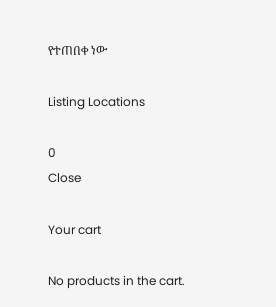የተጠበቀ ነው

Listing Locations

0
Close

Your cart

No products in the cart.